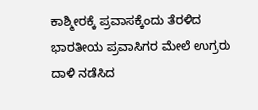ಕಾಶ್ಮೀರಕ್ಕೆ ಪ್ರವಾಸಕ್ಕೆಂದು ತೆರಳಿದ ಭಾರತೀಯ ಪ್ರವಾಸಿಗರ ಮೇಲೆ ಉಗ್ರರು ದಾಳಿ ನಡೆಸಿದ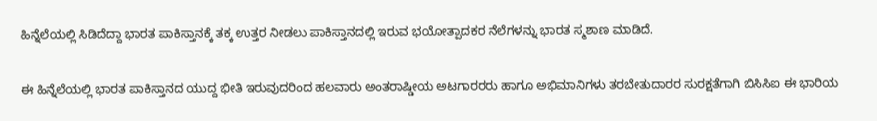ಹಿನ್ನೆಲೆಯಲ್ಲಿ ಸಿಡಿದೆದ್ದಾ ಭಾರತ ಪಾಕಿಸ್ತಾನಕ್ಕೆ ತಕ್ಕ ಉತ್ತರ ನೀಡಲು ಪಾಕಿಸ್ತಾನದಲ್ಲಿ ಇರುವ ಭಯೋತ್ಪಾದಕರ ನೆಲೆಗಳನ್ನು ಭಾರತ ಸ್ಮಶಾಣ ಮಾಡಿದೆ.

ಈ ಹಿನ್ನೆಲೆಯಲ್ಲಿ ಭಾರತ ಪಾಕಿಸ್ತಾನದ ಯುದ್ದ ಭೀತಿ ಇರುವುದರಿಂದ ಹಲವಾರು ಅಂತರಾಷ್ಡೀಯ ಅಟಗಾರರರು ಹಾಗೂ ಅಭಿಮಾನಿಗಳು ತರಬೇತುದಾರರ ಸುರಕ್ಷತೆಗಾಗಿ ಬಿಸಿಸಿಐ ಈ ಭಾರಿಯ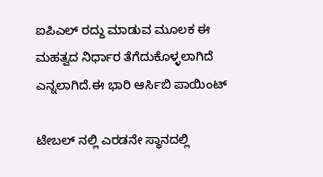ಐಪಿಎಲ್ ರದ್ದು ಮಾಡುವ ಮೂಲಕ ಈ ಮಹತ್ವದ ನಿರ್ಧಾರ ತೆಗೆದುಕೊಳ್ಳಲಾಗಿದೆ ಎನ್ನಲಾಗಿದೆ.ಈ ಭಾರಿ ಆರ್ಸಿಬಿ ಪಾಯಿಂಟ್

ಟೇಬಲ್ ನಲ್ಲಿ ಎರಡನೇ ಸ್ಥಾನದಲ್ಲಿ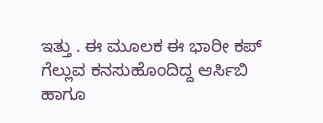ಇತ್ತು . ಈ ಮೂಲಕ ಈ ಭಾರೀ ಕಪ್ ಗೆಲ್ಲುವ ಕನಸುಹೊಂದಿದ್ದ ಆರ್ಸಿಬಿ ಹಾಗೂ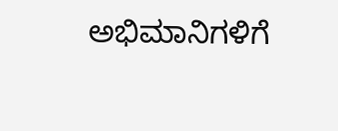ಅಭಿಮಾನಿಗಳಿಗೆ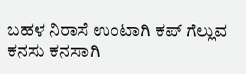ಬಹಳ ನಿರಾಸೆ ಉಂಟಾಗಿ ಕಪ್ ಗೆಲ್ಲುವ ಕನಸು ಕನಸಾಗಿ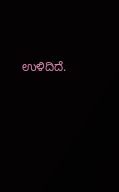ಉಳಿದಿದೆ.